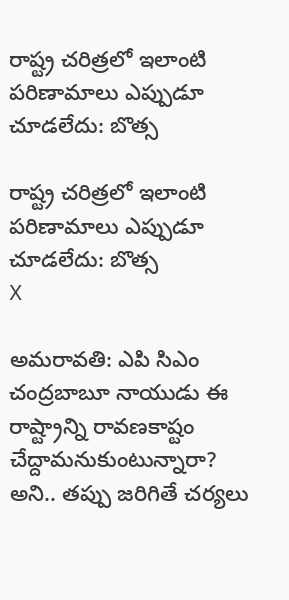రాష్ట్ర చరిత్రలో ఇలాంటి పరిణామాలు ఎప్పుడూ చూడలేదు: బొత్స

రాష్ట్ర చరిత్రలో ఇలాంటి పరిణామాలు ఎప్పుడూ చూడలేదు: బొత్స
X

అమరావతి: ఎపి సిఎం చంద్రబాబూ నాయుడు ఈ రాష్ట్రాన్ని రావణకాష్టం చేద్దామనుకుంటున్నారా? అని.. తప్పు జరిగితే చర్యలు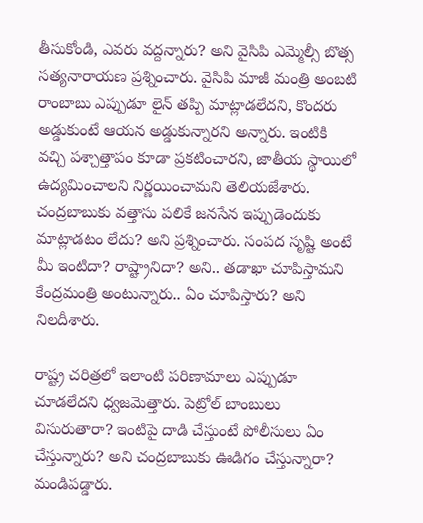తీసుకోండి, ఎవరు వద్దన్నారు? అని వైసిపి ఎమ్మెల్సీ బొత్స సత్యనారాయణ ప్రశ్నించారు. వైసిపి మాజీ మంత్రి అంబటి రాంబాబు ఎప్పుడూ లైన్ తప్పి మాట్లాడలేదని, కొందరు అడ్డుకుంటే ఆయన అడ్డుకున్నారని అన్నారు. ఇంటికి వచ్చి పశ్చాత్తాపం కూడా ప్రకటించారని, జాతీయ స్థాయిలో ఉద్యమించాలని నిర్ణయించామని తెలియజేశారు. చంద్రబాబుకు వత్తాసు పలికే జనసేన ఇప్పుడెందుకు మాట్లాడటం లేదు? అని ప్రశ్నించారు. సంపద సృష్టి అంటే మీ ఇంటిదా? రాష్ట్రానిదా? అని.. తడాఖా చూపిస్తామని కేంద్రమంత్రి అంటున్నారు.. ఏం చూపిస్తారు? అని నిలదీశారు.

రాష్ట్ర చరిత్రలో ఇలాంటి పరిణామాలు ఎప్పుడూ చూడలేదని ధ్వజమెత్తారు. పెట్రోల్ బాంబులు విసురుతారా? ఇంటిపై దాడి చేస్తుంటే పోలీసులు ఏం చేస్తున్నారు? అని చంద్రబాబుకు ఊడిగం చేస్తున్నారా? మండిపడ్డారు.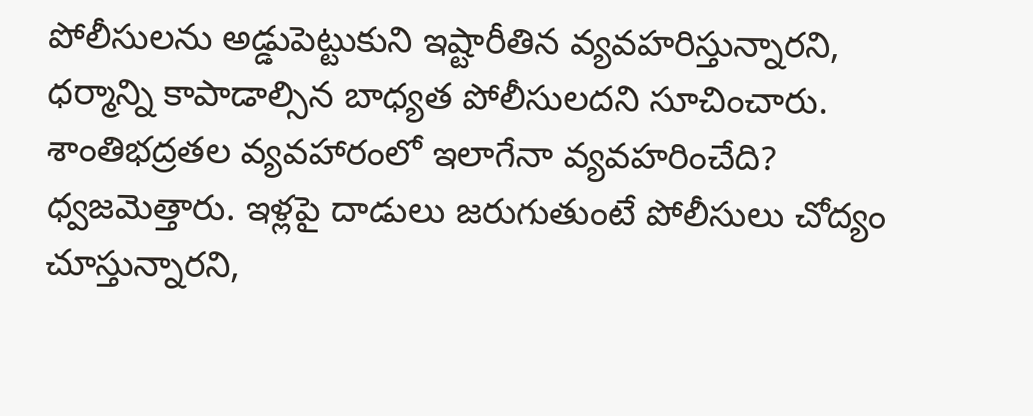పోలీసులను అడ్డుపెట్టుకుని ఇష్టారీతిన వ్యవహరిస్తున్నారని, ధర్మాన్ని కాపాడాల్సిన బాధ్యత పోలీసులదని సూచించారు. శాంతిభద్రతల వ్యవహారంలో ఇలాగేనా వ్యవహరించేది? ధ్వజమెత్తారు. ఇళ్లపై దాడులు జరుగుతుంటే పోలీసులు చోద్యం చూస్తున్నారని,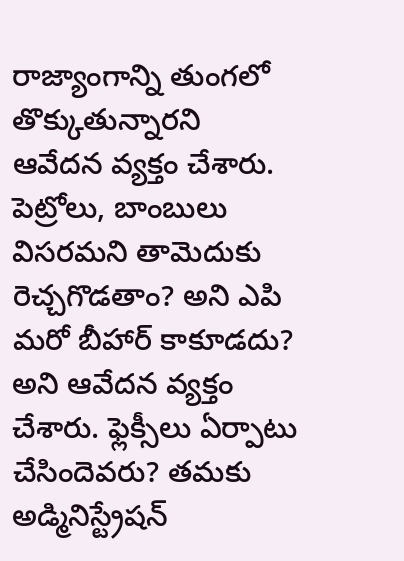రాజ్యాంగాన్ని తుంగలో తొక్కుతున్నారని ఆవేదన వ్యక్తం చేశారు. పెట్రోలు, బాంబులు విసరమని తామెదుకు రెచ్చగొడతాం? అని ఎపి మరో బీహార్ కాకూడదు? అని ఆవేదన వ్యక్తం చేశారు. ఫ్లెక్సీలు ఏర్పాటు చేసిందెవరు? తమకు అడ్మినిస్ట్రేషన్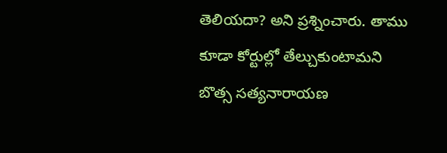తెలియదా? అని ప్రశ్నించారు. తాము కూడా కోర్టుల్లో తేల్చుకుంటామని బొత్స సత్యనారాయణ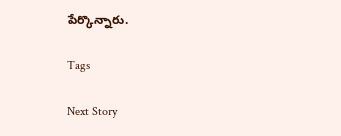పేర్కొన్నారు.

Tags

Next Story